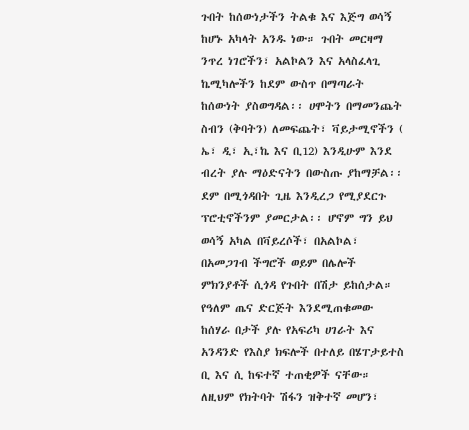ጉበት ከሰውነታችን ትልቁ እና እጅግ ወሳኝ ከሆኑ አካላት አንዱ ነው። ጉበት መርዛማ ንጥረ ነገሮችን፣ አልኮልን እና አላስፈላጊ ኬሚካሎችን ከደም ውስጥ በማጣራት ከሰውነት ያስወግዳል፡፡ ሀሞትን በማመንጨት ስብን (ቅባትን) ለመፍጨት፣ ቫይታሚኖችን ( ኤ፣ ዲ፣ ኢ፣ኬ እና ቢ12) እንዲሁም እንደ ብረት ያሉ ማዕድናትን በውስጡ ያከማቻል፡፡ ደም በሚጎዳበት ጊዜ እንዲረጋ የሚያደርጉ ፕሮቲኖችንም ያመርታል፡፡ ሆኖም ግን ይህ ወሳኝ አካል በቫይረሶች፣ በአልኮል፣ በአመጋገብ ችግሮች ወይም በሌሎች ምክንያቶች ሲጎዳ የጉበት በሽታ ይከሰታል።
የዓለም ጤና ድርጅት እንደሚጠቁመው ከሰሃራ በታች ያሉ የአፍሪካ ሀገራት እና አንዳንድ የእስያ ክፍሎች በተለይ በሄፐታይተስ ቢ እና ሲ ከፍተኛ ተጠቂዎች ናቸው። ለዚህም የክትባት ሽፋን ዝቅተኛ መሆን፣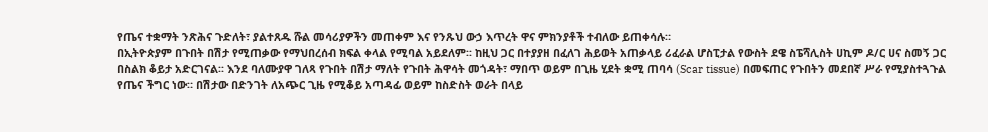የጤና ተቋማት ንጽሕና ጉድለት፣ ያልተጸዱ ሹል መሳሪያዎችን መጠቀም እና የንጹህ ውኃ እጥረት ዋና ምክንያቶች ተብለው ይጠቀሳሉ።
በኢትዮጵያም በጉበት በሽታ የሚጠቃው የማህበረሰብ ክፍል ቀላል የሚባል አይደለም፡፡ ከዚህ ጋር በተያያዘ በፈለገ ሕይወት አጠቃላይ ሪፈራል ሆስፒታል የውስት ደዌ ስፔሻሊስት ሀኪም ዶ/ር ሀና ስመኝ ጋር በስልክ ቆይታ አድርገናል፡፡ እንደ ባለሙያዋ ገለጻ የጉበት በሽታ ማለት የጉበት ሕዋሳት መጎዳት፣ ማበጥ ወይም በጊዜ ሂደት ቋሚ ጠባሳ (Scar tissue) በመፍጠር የጉበትን መደበኛ ሥራ የሚያስተጓጉል የጤና ችግር ነው። በሽታው በድንገት ለአጭር ጊዜ የሚቆይ አጣዳፊ ወይም ከስድስት ወራት በላይ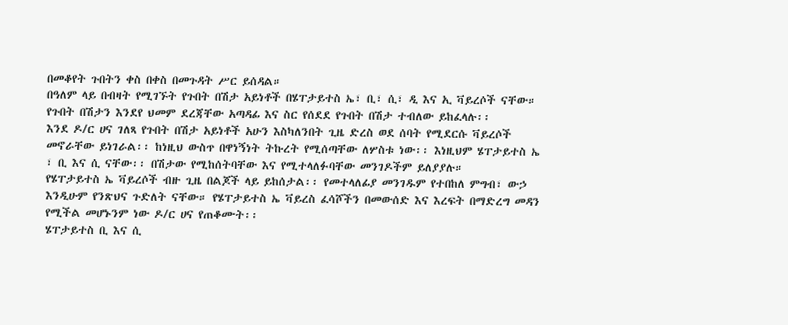በመቆየት ጉበትን ቀስ በቀስ በመጉዳት ሥር ይሰዳል።
በዓለም ላይ በብዛት የሚገኙት የጉበት በሽታ አይነቶች በሄፐታይተስ ኤ፣ ቢ፣ ሲ፣ ዲ እና ኢ ቫይረሶች ናቸው። የጉበት በሽታን እንደየ ህመም ደረጃቸው አጣዳፊ እና ስር የሰደደ የጉበት በሽታ ተብለው ይከፈላሉ፡፡
እንደ ዶ/ር ሀና ገለጻ የጉበት በሽታ አይነቶች አሁን እስካለንበት ጊዜ ድረስ ወደ ሰባት የሚደርሱ ቫይረሶች መኖራቸው ይነገራል፡፡ ከነዚህ ውስጥ በዋነኝነት ትኩረት የሚሰጣቸው ለሦስቱ ነው፡፡ እነዚህም ሄፐታይተስ ኤ ፣ ቢ እና ሲ ናቸው፡፡ በሽታው የሚከሰትባቸው እና የሚተላለፉባቸው መንገዶችም ይለያያሉ።
የሄፐታይተስ ኤ ቫይረሶች ብዙ ጊዜ በልጆች ላይ ይከሰታል፡፡ የመተላለፊያ መንገዱም የተበከለ ምግብ፣ ውኃ እንዲሁም የንጽህና ጉድለት ናቸው። የሄፐታይተስ ኤ ቫይረስ ፈሳሾችን በመውሰድ እና እረፍት በማድረግ መዳን የሚችል መሆኑንም ነው ዶ/ር ሀና የጠቆሙት፡፡
ሄፐታይተስ ቢ እና ሲ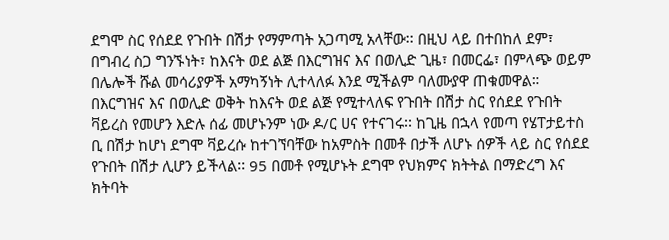ደግሞ ስር የሰደደ የጉበት በሽታ የማምጣት አጋጣሚ አላቸው፡፡ በዚህ ላይ በተበከለ ደም፣ በግብረ ስጋ ግንኙነት፣ ከእናት ወደ ልጅ በእርግዝና እና በወሊድ ጊዜ፣ በመርፌ፣ በምላጭ ወይም በሌሎች ሹል መሳሪያዎች አማካኝነት ሊተላለፉ እንደ ሚችልም ባለሙያዋ ጠቁመዋል።
በእርግዝና እና በወሊድ ወቅት ከእናት ወደ ልጅ የሚተላለፍ የጉበት በሽታ ስር የሰደደ የጉበት ቫይረስ የመሆን እድሉ ሰፊ መሆኑንም ነው ዶ/ር ሀና የተናገሩ፡፡ ከጊዜ በኋላ የመጣ የሄፐታይተስ ቢ በሽታ ከሆነ ደግሞ ቫይረሱ ከተገኘባቸው ከአምስት በመቶ በታች ለሆኑ ሰዎች ላይ ስር የሰደደ የጉበት በሽታ ሊሆን ይችላል፡፡ 95 በመቶ የሚሆኑት ደግሞ የህክምና ክትትል በማድረግ እና ክትባት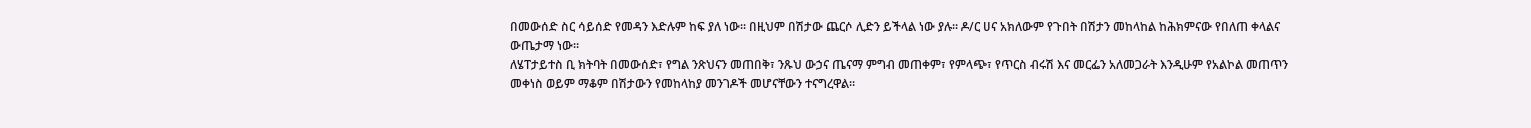በመውሰድ ስር ሳይሰድ የመዳን እድሉም ከፍ ያለ ነው፡፡ በዚህም በሽታው ጨርሶ ሊድን ይችላል ነው ያሉ፡፡ ዶ/ር ሀና አክለውም የጉበት በሽታን መከላከል ከሕክምናው የበለጠ ቀላልና ውጤታማ ነው።
ለሄፐታይተስ ቢ ክትባት በመውሰድ፣ የግል ንጽህናን መጠበቅ፣ ንጹህ ውኃና ጤናማ ምግብ መጠቀም፣ የምላጭ፣ የጥርስ ብሩሽ እና መርፌን አለመጋራት እንዲሁም የአልኮል መጠጥን መቀነስ ወይም ማቆም በሽታውን የመከላከያ መንገዶች መሆናቸውን ተናግረዋል።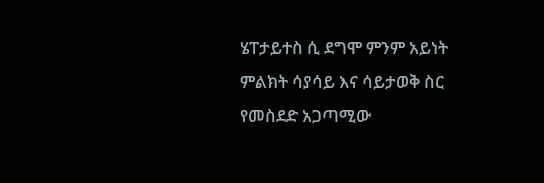ሄፐታይተስ ሲ ደግሞ ምንም አይነት ምልክት ሳያሳይ እና ሳይታወቅ ስር የመስደድ አጋጣሚው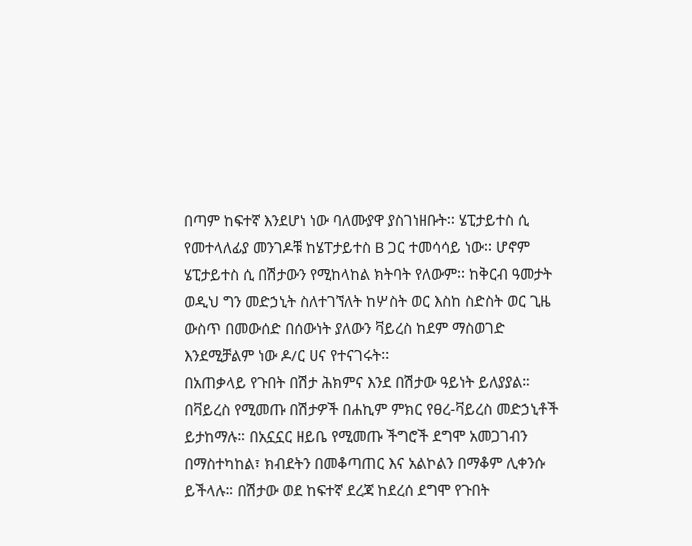በጣም ከፍተኛ እንደሆነ ነው ባለሙያዋ ያስገነዘቡት፡፡ ሄፒታይተስ ሲ የመተላለፊያ መንገዶቹ ከሄፐታይተስ B ጋር ተመሳሳይ ነው፡፡ ሆኖም ሄፒታይተስ ሲ በሽታውን የሚከላከል ክትባት የለውም፡፡ ከቅርብ ዓመታት ወዲህ ግን መድኃኒት ስለተገኘለት ከሦስት ወር እስከ ስድስት ወር ጊዜ ውስጥ በመውሰድ በሰውነት ያለውን ቫይረስ ከደም ማስወገድ እንደሚቻልም ነው ዶ/ር ሀና የተናገሩት፡፡
በአጠቃላይ የጉበት በሽታ ሕክምና እንደ በሽታው ዓይነት ይለያያል። በቫይረስ የሚመጡ በሽታዎች በሐኪም ምክር የፀረ-ቫይረስ መድኃኒቶች ይታከማሉ። በአኗኗር ዘይቤ የሚመጡ ችግሮች ደግሞ አመጋገብን በማስተካከል፣ ክብደትን በመቆጣጠር እና አልኮልን በማቆም ሊቀንሱ ይችላሉ። በሽታው ወደ ከፍተኛ ደረጃ ከደረሰ ደግሞ የጉበት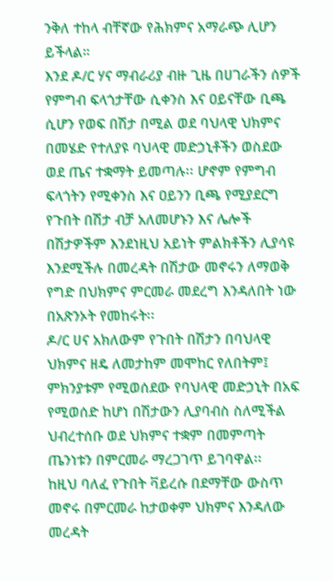ንቅለ ተከላ ብቸኛው የሕክምና አማራጭ ሊሆን ይችላል።
እንደ ዶ/ር ሃና ማብራሪያ ብዙ ጊዜ በሀገራችን ሰዎች የምግብ ፍላጎታቸው ሲቀንስ እና ዐይናቸው ቢጫ ሲሆን የወፍ በሽታ በሚል ወደ ባህላዊ ህክምና በመሄድ የተለያዩ ባህላዊ መድኃኒቶችን ወስደው ወደ ጤና ተቋማት ይመጣሉ፡፡ ሆኖም የምግብ ፍላጎትን የሚቀንስ እና ዐይንን ቢጫ የሚያደርግ የጉበት በሽታ ብቻ አለመሆኑን እና ሌሎች በሽታዎችም እንደነዚህ አይነት ምልክቶችን ሊያሳዩ እንደሚችሉ በመረዳት በሽታው መኖሩን ለማወቅ የግድ በህክምና ምርመራ መደረግ እንዳለበት ነው በአጽንኦት የመከሩት፡፡
ዶ/ር ሀና አክለውም የጉበት በሽታን በባህላዊ ህክምና ዘዴ ለመታከም መሞከር የለበትም፤ ምክንያቱም የሚወሰደው የባህላዊ መድኃኒት በአፍ የሚወሰድ ከሆነ በሽታውን ሊያባብስ ስለሚችል ህብረተሰቡ ወደ ህክምና ተቋም በመምጣት ጤንነቱን በምርመራ ማረጋገጥ ይገባዋል፡፡
ከዚህ ባለፈ የጉበት ቫይረሱ በደማቸው ውስጥ መኖሩ በምርመራ ከታወቀም ህክምና እንዳለው መረዳት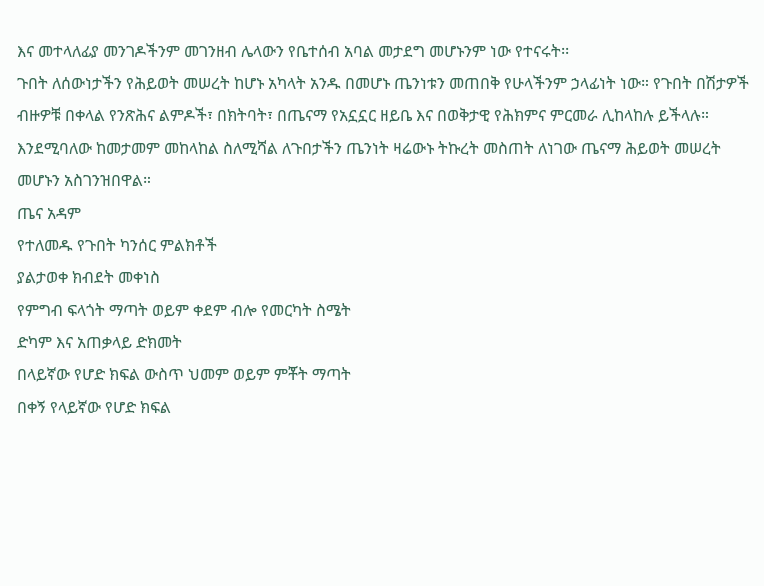እና መተላለፊያ መንገዶችንም መገንዘብ ሌላውን የቤተሰብ አባል መታደግ መሆኑንም ነው የተናሩት፡፡
ጉበት ለሰውነታችን የሕይወት መሠረት ከሆኑ አካላት አንዱ በመሆኑ ጤንነቱን መጠበቅ የሁላችንም ኃላፊነት ነው። የጉበት በሽታዎች ብዙዎቹ በቀላል የንጽሕና ልምዶች፣ በክትባት፣ በጤናማ የአኗኗር ዘይቤ እና በወቅታዊ የሕክምና ምርመራ ሊከላከሉ ይችላሉ። እንደሚባለው ከመታመም መከላከል ስለሚሻል ለጉበታችን ጤንነት ዛሬውኑ ትኩረት መስጠት ለነገው ጤናማ ሕይወት መሠረት መሆኑን አስገንዝበዋል።
ጤና አዳም
የተለመዱ የጉበት ካንሰር ምልክቶች
ያልታወቀ ክብደት መቀነስ
የምግብ ፍላጎት ማጣት ወይም ቀደም ብሎ የመርካት ስሜት
ድካም እና አጠቃላይ ድክመት
በላይኛው የሆድ ክፍል ውስጥ ህመም ወይም ምቾት ማጣት
በቀኝ የላይኛው የሆድ ክፍል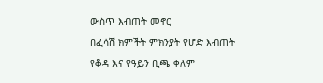ውስጥ እብጠት መኖር
በፈሳሽ ክምችት ምክንያት የሆድ እብጠት
የቆዳ እና የዓይን ቢጫ ቀለም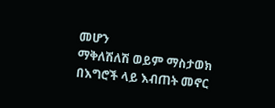መሆን
ማቅለሽለሽ ወይም ማስታወክ
በእግሮች ላይ እብጠት መኖር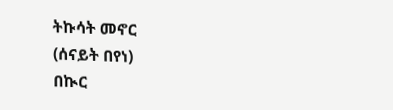ትኩሳት መኖር
(ሰናይት በየነ)
በኲር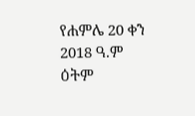የሐምሌ 20 ቀን 2018 ዓ.ም ዕትም